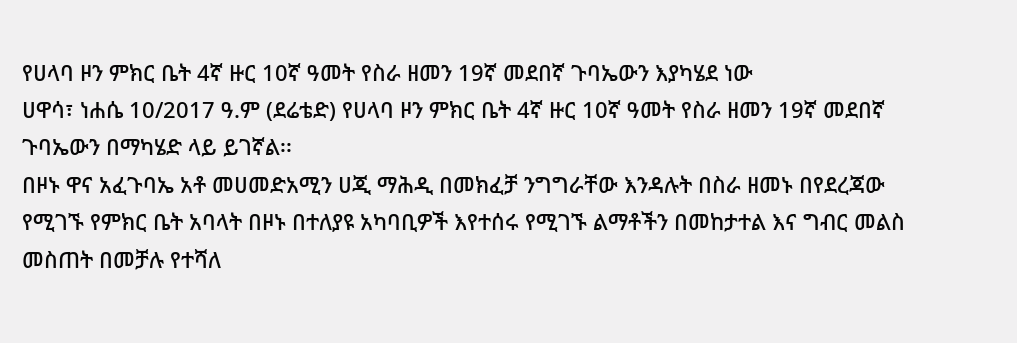የሀላባ ዞን ምክር ቤት 4ኛ ዙር 10ኛ ዓመት የስራ ዘመን 19ኛ መደበኛ ጉባኤውን እያካሄደ ነው
ሀዋሳ፣ ነሐሴ 10/2017 ዓ.ም (ደሬቴድ) የሀላባ ዞን ምክር ቤት 4ኛ ዙር 10ኛ ዓመት የስራ ዘመን 19ኛ መደበኛ ጉባኤውን በማካሄድ ላይ ይገኛል፡፡
በዞኑ ዋና አፈጉባኤ አቶ መሀመድአሚን ሀጂ ማሕዲ በመክፈቻ ንግግራቸው እንዳሉት በስራ ዘመኑ በየደረጃው የሚገኙ የምክር ቤት አባላት በዞኑ በተለያዩ አካባቢዎች እየተሰሩ የሚገኙ ልማቶችን በመከታተል እና ግብር መልስ መስጠት በመቻሉ የተሻለ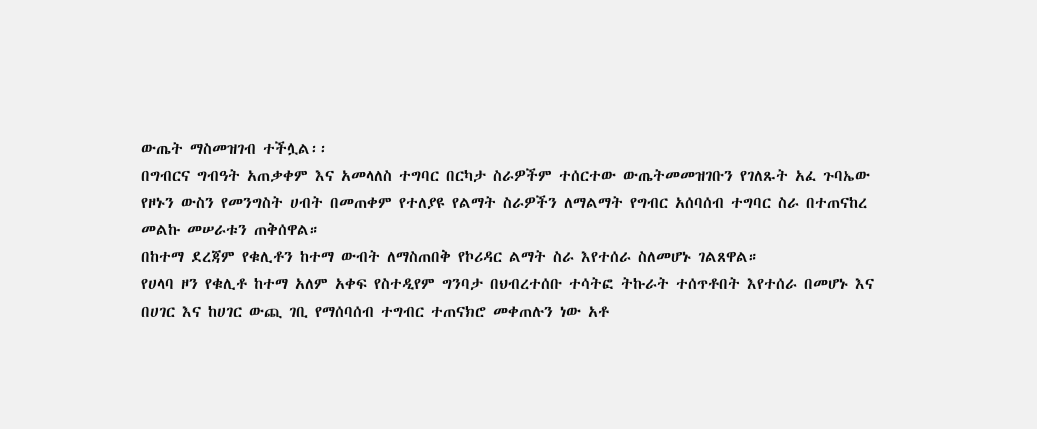ውጤት ማስመዝገብ ተችሏል፡፡
በግብርና ግብዓት አጠቃቀም እና አመላለስ ተግባር በርካታ ስራዎችም ተሰርተው ውጤትመመዝገቡን የገለጹት አፈ ጉባኤው የዞኑን ውስን የመንግስት ሀብት በመጠቀም የተለያዩ የልማት ስራዎችን ለማልማት የግብር አሰባሰብ ተግባር ስራ በተጠናከረ መልኩ መሠራቱን ጠቅሰዋል።
በከተማ ደረጃም የቁሊቶን ከተማ ውብት ለማስጠበቅ የኮሪዳር ልማት ስራ እየተሰራ ስለመሆኑ ገልጸዋል።
የሀላባ ዞን የቁሊቶ ከተማ አለም አቀፍ የስተዲየም ግንባታ በህብረተሰቡ ተሳትፎ ትኩራት ተሰጥቶበት እየተሰራ በመሆኑ እና በሀገር እና ከሀገር ውጪ ገቢ የማሰባሰብ ተግብር ተጠናክሮ መቀጠሉን ነው አቶ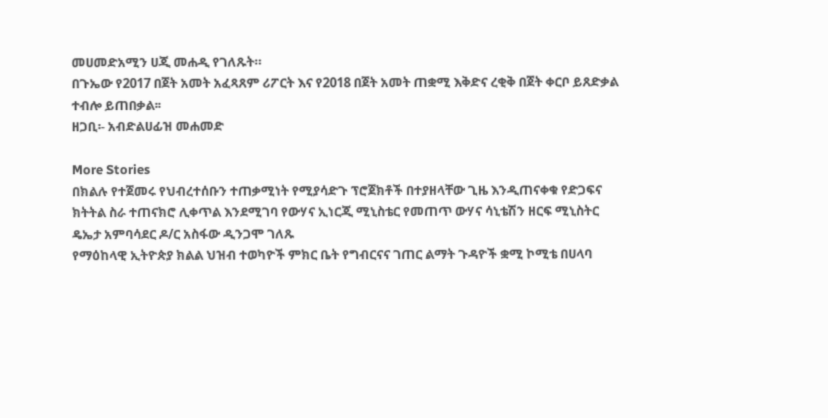መሀመድአሚን ሀጂ መሐዲ የገለጹት።
በጉኤው የ2017 በጀት አመት አፈጻጸም ሪፖርት እና የ2018 በጀት አመት ጠቋሚ እቅድና ረቂቅ በጀት ቀርቦ ይጸድቃል ተብሎ ይጠበቃል፡፡
ዘጋቢ፡- አብድልሀፊዝ መሐመድ

More Stories
በክልሉ የተጀመሩ የህብረተሰቡን ተጠቃሚነት የሚያሳድጉ ፕሮጀክቶች በተያዘላቸው ጊዜ እንዲጠናቀቁ የድጋፍና ክትትል ስራ ተጠናክሮ ሊቀጥል እንደሚገባ የውሃና ኢነርጂ ሚኒስቴር የመጠጥ ውሃና ሳኒቴሽን ዘርፍ ሚኒስትር ዴኤታ አምባሳደር ዶ/ር አስፋው ዲንጋሞ ገለጹ
የማዕከላዊ ኢትዮጵያ ክልል ህዝብ ተወካዮች ምክር ቤት የግብርናና ገጠር ልማት ጉዳዮች ቋሚ ኮሚቴ በሀላባ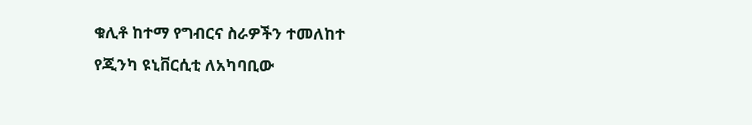ቁሊቶ ከተማ የግብርና ስራዎችን ተመለከተ
የጂንካ ዩኒቨርሲቲ ለአካባቢው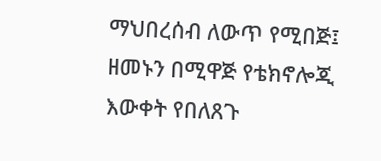ማህበረሰብ ለውጥ የሚበጅ፤ ዘመኑን በሚዋጅ የቴክኖሎጂ እውቀት የበለጸጉ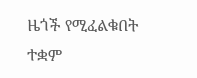ዜጎች የሚፈልቁበት ተቋም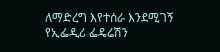ለማድረግ እየተሰራ እንደሚገኝ የኢፌዲሪ ፌዴሬሽን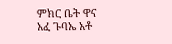ምክር ቤት ዋና አፈ ጉባኤ አቶ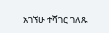አገኘሁ ተሻገር ገለጹ